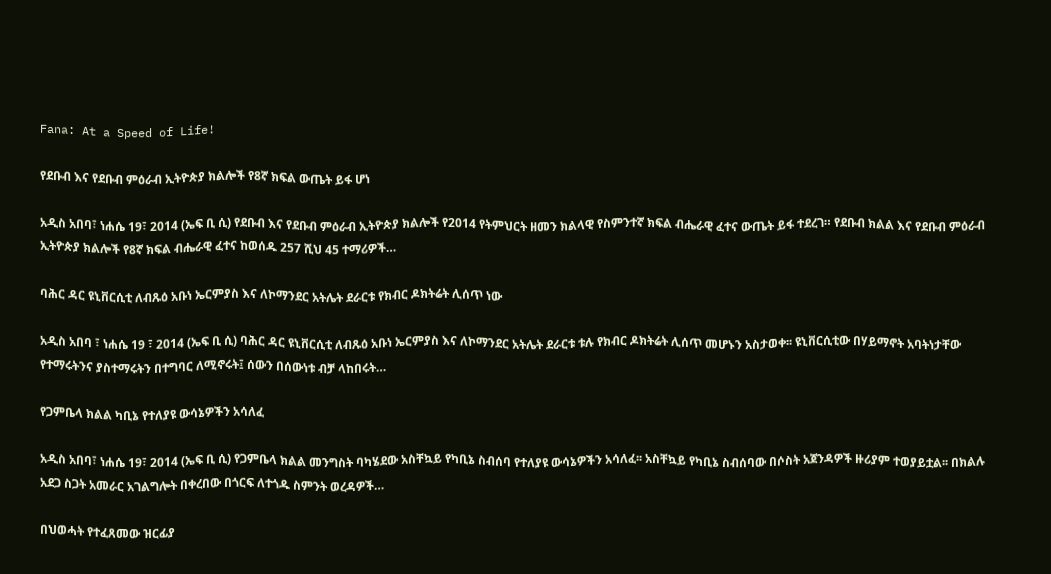Fana: At a Speed of Life!

የደቡብ እና የደቡብ ምዕራብ ኢትዮጵያ ክልሎች የ8ኛ ክፍል ውጤት ይፋ ሆነ

አዲስ አበባ፣ ነሐሴ 19፣ 2014 (ኤፍ ቢ ሲ) የደቡብ እና የደቡብ ምዕራብ ኢትዮጵያ ክልሎች የ2014 የትምህርት ዘመን ክልላዊ የስምንተኛ ክፍል ብሔራዊ ፈተና ውጤት ይፋ ተደረገ። የደቡብ ክልል እና የደቡብ ምዕራብ ኢትዮጵያ ክልሎች የ8ኛ ክፍል ብሔራዊ ፈተና ከወሰዱ 257 ሺህ 45 ተማሪዎች…

ባሕር ዳር ዩኒቨርሲቲ ለብጹዕ አቡነ ኤርምያስ እና ለኮማንደር አትሌት ደራርቱ የክብር ዶክትሬት ሊሰጥ ነው

አዲስ አበባ ፣ ነሐሴ 19 ፣ 2014 (ኤፍ ቢ ሲ) ባሕር ዳር ዩኒቨርሲቲ ለብጹዕ አቡነ ኤርምያስ እና ለኮማንደር አትሌት ደራርቱ ቱሉ የክብር ዶክትሬት ሊሰጥ መሆኑን አስታወቀ፡፡ ዩኒቨርሲቲው በሃይማኖት አባትነታቸው የተማሩትንና ያስተማሩትን በተግባር ለሚኖሩት፤ ሰውን በሰውነቱ ብቻ ላከበሩት…

የጋምቤላ ክልል ካቢኔ የተለያዩ ውሳኔዎችን አሳለፈ

አዲስ አበባ፣ ነሐሴ 19፣ 2014 (ኤፍ ቢ ሲ) የጋምቤላ ክልል መንግስት ባካሄደው አስቸኳይ የካቢኔ ስብሰባ የተለያዩ ውሳኔዎችን አሳለፈ፡፡ አስቸኳይ የካቢኔ ስብሰባው በሶስት አጀንዳዎች ዙሪያም ተወያይቷል፡፡ በክልሉ አደጋ ስጋት አመራር አገልግሎት በቀረበው በጎርፍ ለተጎዱ ስምንት ወረዳዎች…

በህወሓት የተፈጸመው ዝርፊያ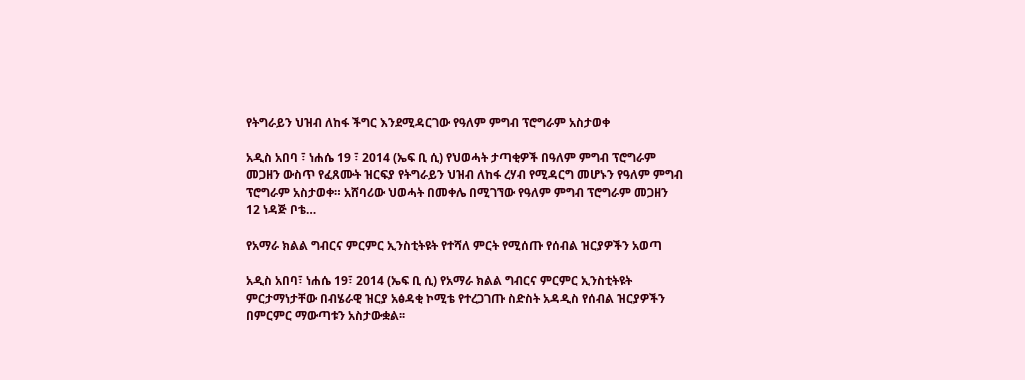የትግራይን ህዝብ ለከፋ ችግር እንደሚዳርገው የዓለም ምግብ ፕሮግራም አስታወቀ

አዲስ አበባ ፣ ነሐሴ 19 ፣ 2014 (ኤፍ ቢ ሲ) የህወሓት ታጣቂዎች በዓለም ምግብ ፕሮግራም መጋዘን ውስጥ የፈጸሙት ዝርፍያ የትግራይን ህዝብ ለከፋ ረሃብ የሚዳርግ መሆኑን የዓለም ምግብ ፕሮግራም አስታወቀ። አሸባሪው ህወሓት በመቀሌ በሚገኘው የዓለም ምግብ ፕሮግራም መጋዘን 12 ነዳጅ ቦቴ…

የአማራ ክልል ግብርና ምርምር ኢንስቲትዩት የተሻለ ምርት የሚሰጡ የሰብል ዝርያዎችን አወጣ

አዲስ አበባ፣ ነሐሴ 19፣ 2014 (ኤፍ ቢ ሲ) የአማራ ክልል ግብርና ምርምር ኢንስቲትዩት ምርታማነታቸው በብሄራዊ ዝርያ አፅዳቂ ኮሚቴ የተረጋገጡ ስድስት አዳዲስ የሰብል ዝርያዎችን በምርምር ማውጣቱን አስታውቋል፡፡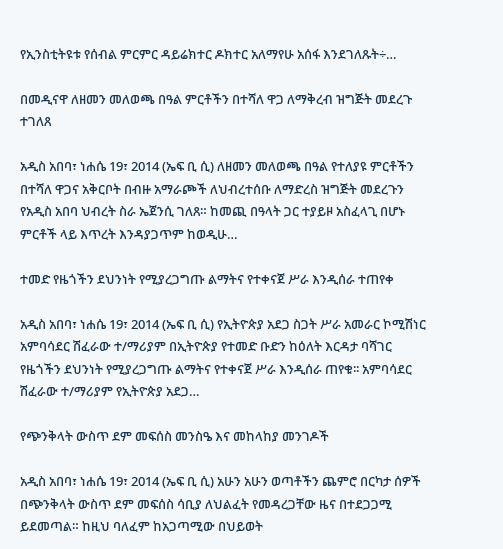የኢንስቲትዩቱ የሰብል ምርምር ዳይሬክተር ዶክተር አለማየሁ አሰፋ እንደገለጹት÷…

በመዲናዋ ለዘመን መለወጫ በዓል ምርቶችን በተሻለ ዋጋ ለማቅረብ ዝግጅት መደረጉ ተገለጸ

አዲስ አበባ፣ ነሐሴ 19፣ 2014 (ኤፍ ቢ ሲ) ለዘመን መለወጫ በዓል የተለያዩ ምርቶችን በተሻለ ዋጋና አቅርቦት በብዙ አማራጮች ለህብረተሰቡ ለማድረስ ዝግጅት መደረጉን የአዲስ አበባ ህብረት ስራ ኤጀንሲ ገለጸ። ከመጪ በዓላት ጋር ተያይዞ አስፈላጊ በሆኑ ምርቶች ላይ እጥረት እንዳያጋጥም ከወዲሁ…

ተመድ የዜጎችን ደህንነት የሚያረጋግጡ ልማትና የተቀናጀ ሥራ እንዲሰራ ተጠየቀ

አዲስ አበባ፣ ነሐሴ 19፣ 2014 (ኤፍ ቢ ሲ) የኢትዮጵያ አደጋ ስጋት ሥራ አመራር ኮሚሽነር አምባሳደር ሽፈራው ተ/ማሪያም በኢትዮጵያ የተመድ ቡድን ከዕለት እርዳታ ባሻገር የዜጎችን ደህንነት የሚያረጋግጡ ልማትና የተቀናጀ ሥራ እንዲሰራ ጠየቁ፡፡ አምባሳደር ሽፈራው ተ/ማሪያም የኢትዮጵያ አደጋ…

የጭንቅላት ውስጥ ደም መፍሰስ መንስዔ እና መከላከያ መንገዶች

አዲስ አበባ፣ ነሐሴ 19፣ 2014 (ኤፍ ቢ ሲ) አሁን አሁን ወጣቶችን ጨምሮ በርካታ ሰዎች በጭንቅላት ውስጥ ደም መፍሰስ ሳቢያ ለህልፈት የመዳረጋቸው ዜና በተደጋጋሚ ይደመጣል። ከዚህ ባለፈም ከአጋጣሚው በህይወት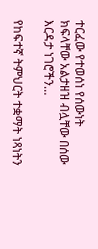ተርፈው የተወሰነ የሰውነት ክፍላቸው አልታዘዝ ብሏቸው በሰው እርዳታ ነገሮችን…

የከፍተኛ ትምህርት ተቋማት ነጻነትን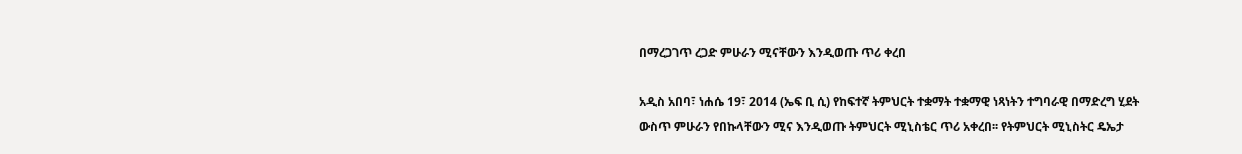በማረጋገጥ ረጋድ ምሁራን ሚናቸውን እንዲወጡ ጥሪ ቀረበ

አዲስ አበባ፣ ነሐሴ 19፣ 2014 (ኤፍ ቢ ሲ) የከፍተኛ ትምህርት ተቋማት ተቋማዊ ነጻነትን ተግባራዊ በማድረግ ሂደት ውስጥ ምሁራን የበኩላቸውን ሚና እንዲወጡ ትምህርት ሚኒስቴር ጥሪ አቀረበ፡፡ የትምህርት ሚኒስትር ዴኤታ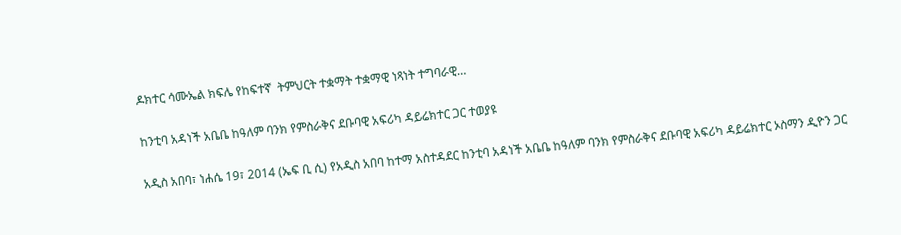ዶክተር ሳሙኤል ክፍሌ የከፍተኛ  ትምህርት ተቋማት ተቋማዊ ነጻነት ተግባራዊ…

ከንቲባ አዳነች አቤቤ ከዓለም ባንክ የምስራቅና ደቡባዊ አፍሪካ ዳይሬክተር ጋር ተወያዩ

አዲስ አበባ፣ ነሐሴ 19፣ 2014 (ኤፍ ቢ ሲ) የአዲስ አበባ ከተማ አስተዳደር ከንቲባ አዳነች አቤቤ ከዓለም ባንክ የምስራቅና ደቡባዊ አፍሪካ ዳይሬክተር ኦስማን ዲዮን ጋር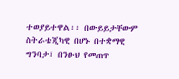ተወያይተዋል፡፡ በውይይታቸውም ስትራቴጂካዊ በሆኑ በተቋማዊ ግንባታ፣ በንፁህ የመጠጥ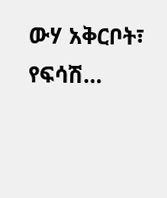ውሃ አቅርቦት፣ የፍሳሽ…